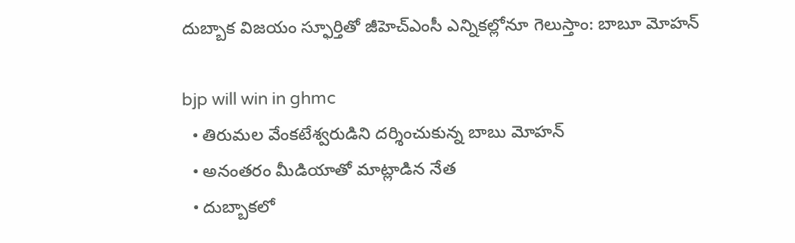దుబ్బాక విజయం స్ఫూర్తితో జీహెచ్‌ఎంసీ ఎన్నికల్లోనూ గెలుస్తాం: బాబూ మోహన్‌

bjp will win in ghmc
  • తిరుమల వేంకటేశ్వరుడిని దర్శించుకున్న బాబు మోహన్
  • అనంతరం మీడియాతో మాట్లాడిన నేత
  • దుబ్బాకలో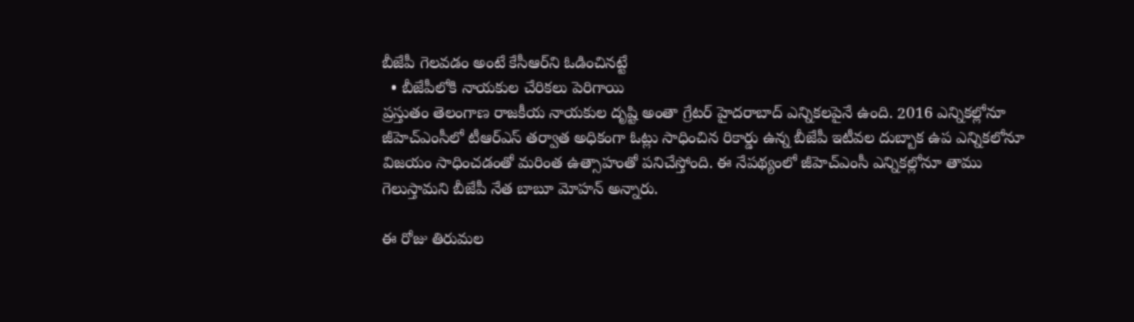బీజేపీ గెలవడం అంటే కేసీఆర్‌ని ఓడించినట్టే
  • బీజేపీలోకి నాయకుల చేరికలు పెరిగాయి
ప్రస్తుతం తెలంగాణ రాజకీయ నాయకుల దృష్టి అంతా గ్రేటర్ హైదరాబాద్ ఎన్నికలపైనే ఉంది. 2016 ఎన్నికల్లోనూ జీహెచ్ఎంసీలో టీఆర్ఎస్ తర్వాత అధికంగా ఓట్లు సాధించిన రికార్డు ఉన్న బీజేపీ ఇటీవల దుబ్బాక ఉప ఎన్నికలోనూ విజయం సాధించడంతో మరింత ఉత్సాహంతో పనిచేస్తోంది. ఈ నేపథ్యంలో జీహెచ్ఎంసీ ఎన్నికల్లోనూ తాము గెలుస్తామని బీజేపీ నేత బాబూ మోహన్ అన్నారు.

ఈ రోజు తిరుమల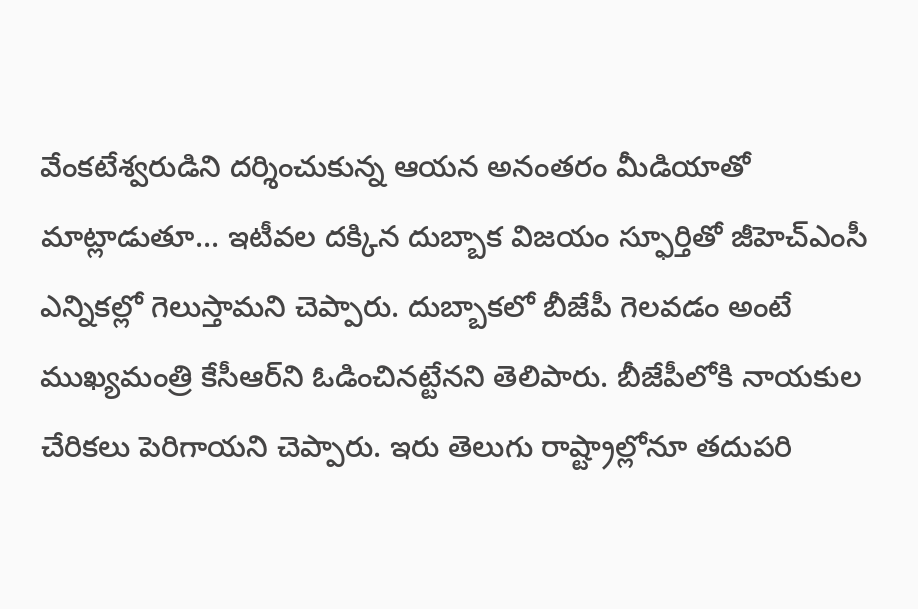వేంకటేశ్వరుడిని దర్శించుకున్న ఆయన అనంతరం మీడియాతో మాట్లాడుతూ... ఇటీవల దక్కిన దుబ్బాక విజయం స్ఫూర్తితో జీహెచ్‌ఎంసీ ఎన్నికల్లో గెలుస్తామని చెప్పారు. దుబ్బాకలో బీజేపీ గెలవడం అంటే ముఖ్యమంత్రి కేసీఆర్‌ని ఓడించినట్టేనని తెలిపారు. బీజేపీలోకి నాయకుల చేరికలు పెరిగాయని చెప్పారు. ఇరు తెలుగు‌ రాష్ట్రాల్లోనూ తదుపరి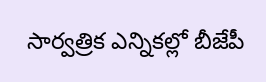సార్వత్రిక ఎన్నికల్లో బీజేపీ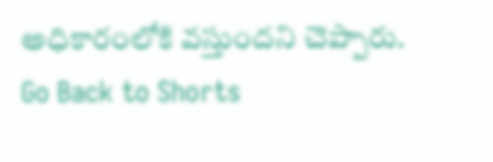అధికారంలోకి వస్తుందని చెప్పారు.
Go Back to Shorts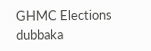GHMC Elections
dubbaka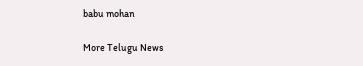babu mohan

More Telugu News